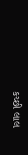કચ્છી લાલ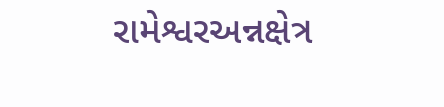રામેશ્વરઅન્નક્ષેત્ર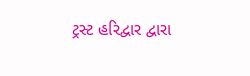ટ્રસ્ટ હરિદ્વાર દ્વારા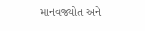માનવજ્યોત અને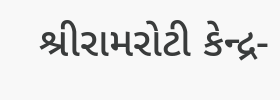શ્રીરામરોટી કેન્દ્ર-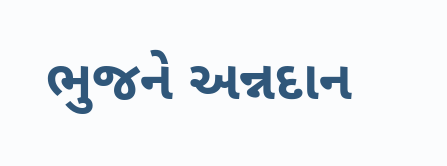ભુજને અન્નદાન